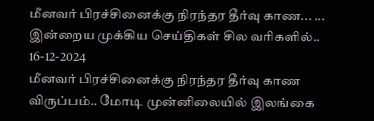மீனவர் பிரச்சினைக்கு நிரந்தர தீர்வு காண... ... இன்றைய முக்கிய செய்திகள் சில வரிகளில்.. 16-12-2024
மீனவர் பிரச்சினைக்கு நிரந்தர தீர்வு காண விருப்பம்.. மோடி முன்னிலையில் இலங்கை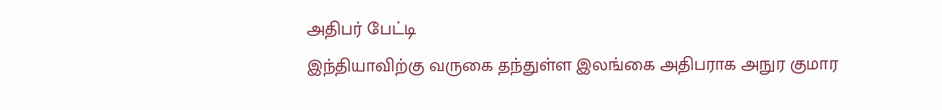அதிபர் பேட்டி
இந்தியாவிற்கு வருகை தந்துள்ள இலங்கை அதிபராக அநுர குமார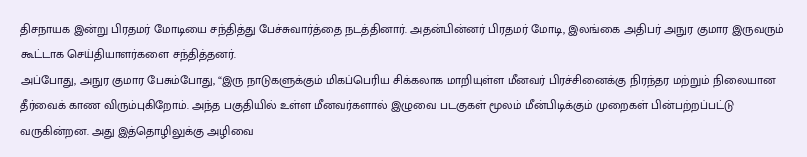திசநாயக இன்று பிரதமர் மோடியை சந்தித்து பேச்சுவார்த்தை நடத்தினார். அதன்பின்னர் பிரதமர் மோடி, இலங்கை அதிபர் அநுர குமார இருவரும் கூட்டாக செய்தியாளர்களை சந்தித்தனர்.
அப்போது, அநுர குமார பேசும்போது, “இரு நாடுகளுக்கும் மிகப்பெரிய சிக்கலாக மாறியுள்ள மீனவர் பிரச்சினைக்கு நிரந்தர மற்றும் நிலையான தீர்வைக் காண விரும்புகிறோம். அந்த பகுதியில் உள்ள மீனவர்களால் இழுவை படகுகள் மூலம் மீன்பிடிக்கும் முறைகள் பின்பற்றப்பட்டு வருகின்றன. அது இத்தொழிலுக்கு அழிவை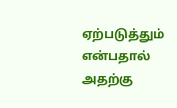ஏற்படுத்தும் என்பதால் அதற்கு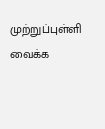முற்றுப்புள்ளி வைக்க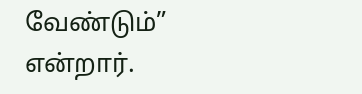வேண்டும்” என்றார்.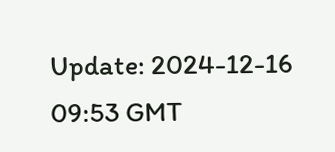Update: 2024-12-16 09:53 GMT